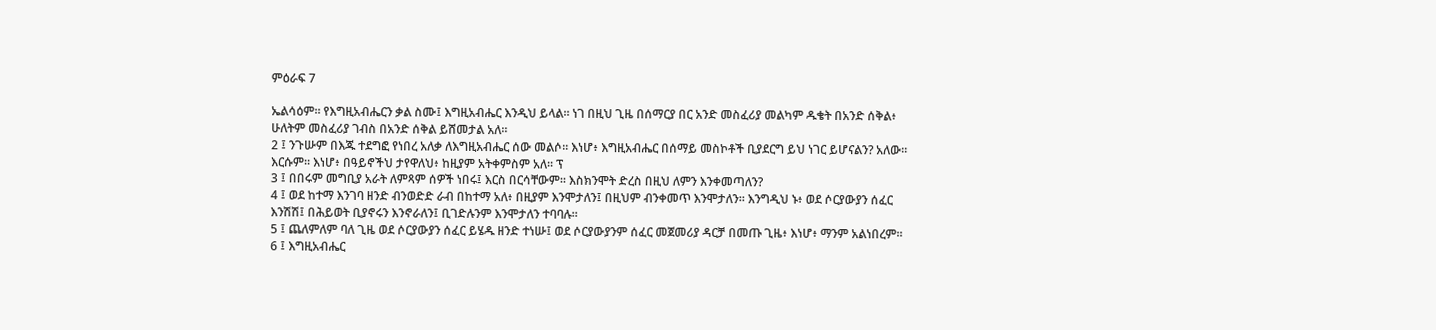ምዕራፍ 7

ኤልሳዕም። የእግዚአብሔርን ቃል ስሙ፤ እግዚአብሔር እንዲህ ይላል። ነገ በዚህ ጊዜ በሰማርያ በር አንድ መስፈሪያ መልካም ዱቄት በአንድ ሰቅል፥ ሁለትም መስፈሪያ ገብስ በአንድ ሰቅል ይሸመታል አለ።
2 ፤ ንጉሡም በእጁ ተደግፎ የነበረ አለቃ ለእግዚአብሔር ሰው መልሶ። እነሆ፥ እግዚአብሔር በሰማይ መስኮቶች ቢያደርግ ይህ ነገር ይሆናልን? አለው። እርሱም። እነሆ፥ በዓይኖችህ ታየዋለህ፥ ከዚያም አትቀምስም አለ። ፕ
3 ፤ በበሩም መግቢያ አራት ለምጻም ሰዎች ነበሩ፤ እርስ በርሳቸውም። እስክንሞት ድረስ በዚህ ለምን እንቀመጣለን?
4 ፤ ወደ ከተማ እንገባ ዘንድ ብንወድድ ራብ በከተማ አለ፥ በዚያም እንሞታለን፤ በዚህም ብንቀመጥ እንሞታለን። እንግዲህ ኑ፥ ወደ ሶርያውያን ሰፈር እንሽሽ፤ በሕይወት ቢያኖሩን እንኖራለን፤ ቢገድሉንም እንሞታለን ተባባሉ።
5 ፤ ጨለምለም ባለ ጊዜ ወደ ሶርያውያን ሰፈር ይሄዱ ዘንድ ተነሡ፤ ወደ ሶርያውያንም ሰፈር መጀመሪያ ዳርቻ በመጡ ጊዜ፥ እነሆ፥ ማንም አልነበረም።
6 ፤ እግዚአብሔር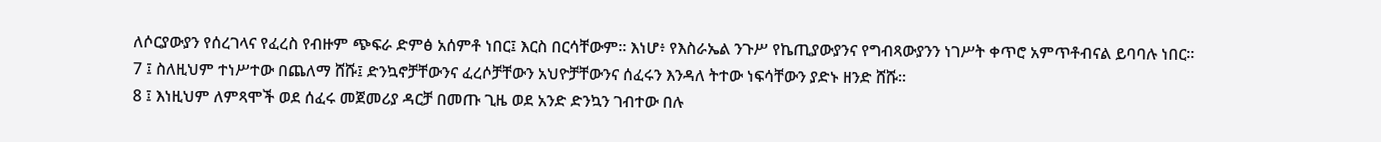ለሶርያውያን የሰረገላና የፈረስ የብዙም ጭፍራ ድምፅ አሰምቶ ነበር፤ እርስ በርሳቸውም። እነሆ፥ የእስራኤል ንጉሥ የኬጢያውያንና የግብጻውያንን ነገሥት ቀጥሮ አምጥቶብናል ይባባሉ ነበር።
7 ፤ ስለዚህም ተነሥተው በጨለማ ሸሹ፤ ድንኳኖቻቸውንና ፈረሶቻቸውን አህዮቻቸውንና ሰፈሩን እንዳለ ትተው ነፍሳቸውን ያድኑ ዘንድ ሸሹ።
8 ፤ እነዚህም ለምጻሞች ወደ ሰፈሩ መጀመሪያ ዳርቻ በመጡ ጊዜ ወደ አንድ ድንኳን ገብተው በሉ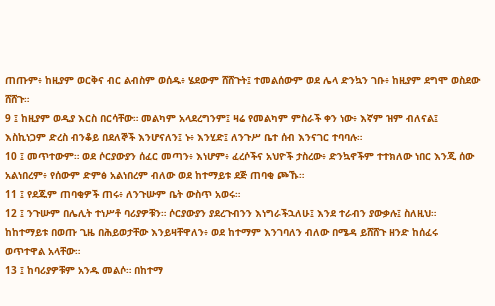ጠጡም፥ ከዚያም ወርቅና ብር ልብስም ወሰዱ፥ ሄደውም ሸሸጉት፤ ተመልሰውም ወደ ሌላ ድንኳን ገቡ፥ ከዚያም ደግሞ ወስደው ሸሸጉ።
9 ፤ ከዚያም ወዲያ እርስ በርሳቸው። መልካም አላደረግንም፤ ዛሬ የመልካም ምስራች ቀን ነው፥ እኛም ዝም ብለናል፤ እስኪነጋም ድረስ ብንቆይ በደለኞች እንሆናለን፤ ኑ፥ እንሂድ፤ ለንጉሥ ቤተ ሰብ እንናገር ተባባሉ።
10 ፤ መጥተውም። ወደ ሶርያውያን ሰፈር መጣን፥ እነሆም፥ ፈረሶችና አህዮች ታስረው፥ ድንኳኖችም ተተክለው ነበር እንጂ ሰው አልነበረም፥ የሰውም ድምፅ አልነበረም ብለው ወደ ከተማይቱ ደጅ ጠባቂ ጮኹ።
11 ፤ የደጁም ጠባቂዎች ጠሩ፥ ለንጉሡም ቤት ውስጥ አወሩ።
12 ፤ ንጉሡም በሌሊት ተነሥቶ ባሪያዎቹን። ሶርያውያን ያደረጉብንን እነግራችኋለሁ፤ እንደ ተራብን ያውቃሉ፤ ስለዚህ። ከከተማይቱ በወጡ ጊዜ በሕይወታቸው እንይዛቸዋለን፥ ወደ ከተማም እንገባለን ብለው በሜዳ ይሸሸጉ ዘንድ ከሰፈሩ ወጥተዋል አላቸው።
13 ፤ ከባሪያዎቹም አንዱ መልሶ። በከተማ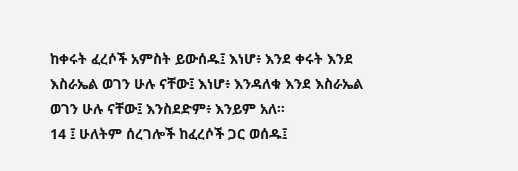ከቀሩት ፈረሶች አምስት ይውሰዱ፤ እነሆ፥ እንደ ቀሩት እንደ እስራኤል ወገን ሁሉ ናቸው፤ እነሆ፥ እንዳለቁ እንደ እስራኤል ወገን ሁሉ ናቸው፤ እንስደድም፥ እንይም አለ።
14 ፤ ሁለትም ሰረገሎች ከፈረሶች ጋር ወሰዱ፤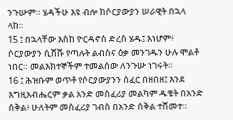ንጉሡም። ሄዳችሁ እዩ ብሎ ከሶርያውያን ሠራዊት በኋላ ላከ።
15 ፤ በኋላቸው እስከ ዮርዳኖስ ድረስ ሄዱ፤ እነሆም፥ ሶርያውያን ሲሸሹ የጣሉት ልብስና ዕቃ መንገዱን ሁሉ ሞልቶ ነበር። መልእክተኞችም ተመልሰው ለንጉሡ ነገሩት።
16 ፤ ሕዝቡም ወጥቶ የሶርያውያንን ሰፈር በዘበዘ፤ እንደ እግዚአብሔርም ቃል አንድ መስፈሪያ መልካም ዱቄት በአንድ ሰቅል፥ ሁለትም መስፈሪያ ገብስ በአንድ ሰቅል ተሸመተ።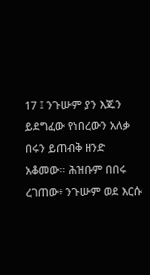17 ፤ ንጉሡም ያን እጁን ይደግፈው የነበረውን አለቃ በሩን ይጠብቅ ዘንድ አቆመው። ሕዝቡም በበሩ ረገጠው፥ ንጉሡም ወደ እርሱ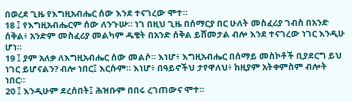በወረደ ጊዜ የእግዚአብሔር ሰው እንደ ተናገረው ሞተ።
18 ፤ የእግዚአብሔርም ሰው ለንጉሡ። ነገ በዚህ ጊዜ በሰማርያ በር ሁለት መስፈሪያ ገብስ በአንድ ሰቅል፥ አንድም መስፈሪያ መልካም ዱቄት በአንድ ሰቅል ይሸመታል ብሎ እንደ ተናገረው ነገር እንዲሁ ሆነ።
19 ፤ ያም አለቃ ለእግዚአብሔር ሰው መልሶ። እነሆ፥ እግዚአብሔር በሰማይ መስኮቶች ቢያደርግ ይህ ነገር ይሆናልን? ብሎ ነበር፤ እርሱም። እነሆ፥ በዓይኖችህ ታየዋለህ፥ ከዚያም አትቀምስም ብሎት ነበር።
20 ፤ እንዲሁም ደረሰበት፤ ሕዝቡም በበሩ ረገጠውና ሞተ።